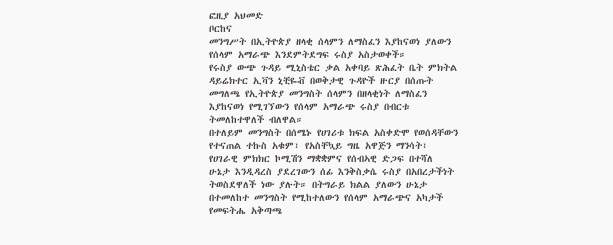ፎዚያ አህመድ
ቦርከና
መንግሥት በኢትዮጵያ ዘላቂ ሰላምን ለማስፈን እያከናወነ ያለውን የሰላም አማራጭ እንደምትደግፍ ሩስያ አስታወቀች።
የሩስያ ውጭ ጉዳይ ሚኒስቴር ቃል አቀባይ ጽሕፈት ቤት ምክትል ዳይሬክተር ኢቫን ኒቺዬቭ በወቅታዊ ጉዳዮች ዙርያ በሰጡት መግለጫ የኢትዮጵያ መንግስት ሰላምን በዘላቂነት ለማስፈን እያከናወነ የሚገኘውን የሰላም አማራጭ ሩስያ በብርቱ ትመለከተዋለች ብለዋል።
በተለይም መንግስት በሰሜኑ የሀገሪቱ ክፍል አስቀድሞ የወሰዳቸውን የተናጠል ተኩስ አቁም፣ የአስቸኳይ ግዜ አዋጅን ማንሳት፣ የሀገራዊ ምክክር ኮሚሽን ማቋቋምና የሰብኣዊ ድጋፍ በተሻለ ሁኔታ እንዲዳረስ ያደረገውን ሰፊ እንቅስቃሴ ሩስያ በአበረታችነት ትወስደዋለች ነው ያሉት። በትግራይ ክልል ያለውን ሁኔታ በተመለከተ መንግስት የሚከተለውን የሰላም አማራጭና አካታች የመፍትሔ አቅጣጫ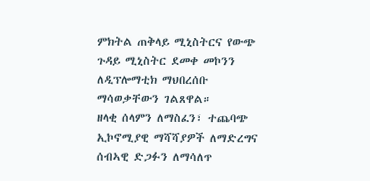ምክትል ጠቅላይ ሚኒስትርና የውጭ ጉዳይ ሚኒስትር ደመቀ መኮንን ለዲፕሎማቲክ ማህበረሰቡ ማሳወቃቸውን ገልጸዋል።
ዘላቂ ሰላምን ለማስፈን፣ ተጨባጭ ኢኮኖሚያዊ ማሻሻያዎች ለማድረግና ሰብኣዊ ድጋፉን ለማሳለጥ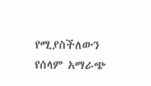የሚያስችለውን የሰላም አማራጭ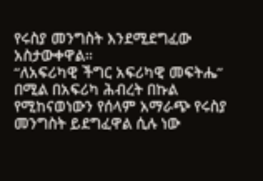የሩስያ መንግስት እንደሚደግፈው አስታውቀዋል።
“ለአፍሪካዊ ችግር አፍሪካዊ መፍትሔ” በሚል በአፍሪካ ሕብረት በኩል የሚከናወነውን የሰላም አማራጭ የሩስያ መንግስት ይደግፈዋል ሲሉ ነው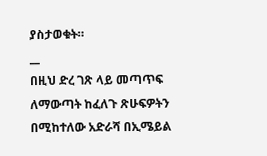ያስታወቁት።
__
በዚህ ድረ ገጽ ላይ መጣጥፍ ለማውጣት ከፈለጉ ጽሁፍዎትን በሚከተለው አድራሻ በኢሜይል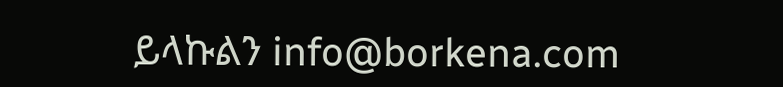ይላኩልን info@borkena.com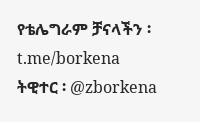የቴሌግራም ቻናላችን ፡ t.me/borkena
ትዊተር ፡ @zborkena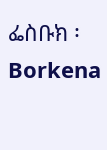ፌስቡክ ፡ Borkena